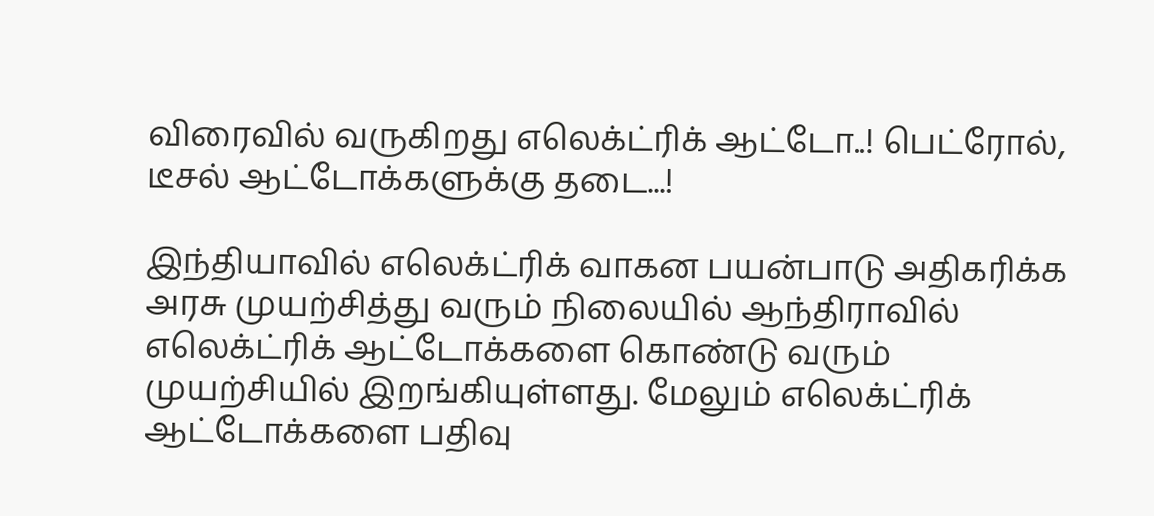விரைவில் வருகிறது எலெக்ட்ரிக் ஆட்டோ..! பெட்ரோல், டீசல் ஆட்டோக்களுக்கு தடை...!

இந்தியாவில் எலெக்ட்ரிக் வாகன பயன்பாடு அதிகரிக்க அரசு முயற்சித்து வரும் நிலையில் ஆந்திராவில் எலெக்ட்ரிக் ஆட்டோக்களை கொண்டு வரும் முயற்சியில் இறங்கியுள்ளது. மேலும் எலெக்ட்ரிக் ஆட்டோக்களை பதிவு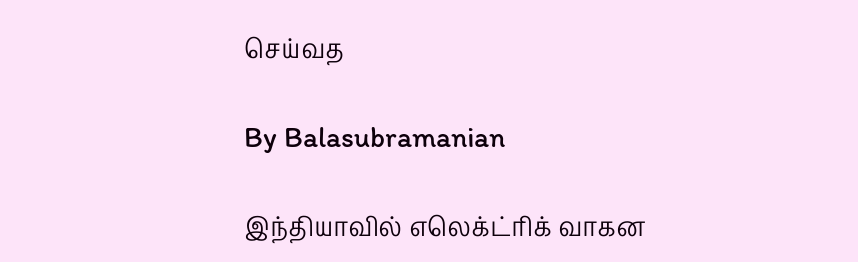செய்வத

By Balasubramanian

இந்தியாவில் எலெக்ட்ரிக் வாகன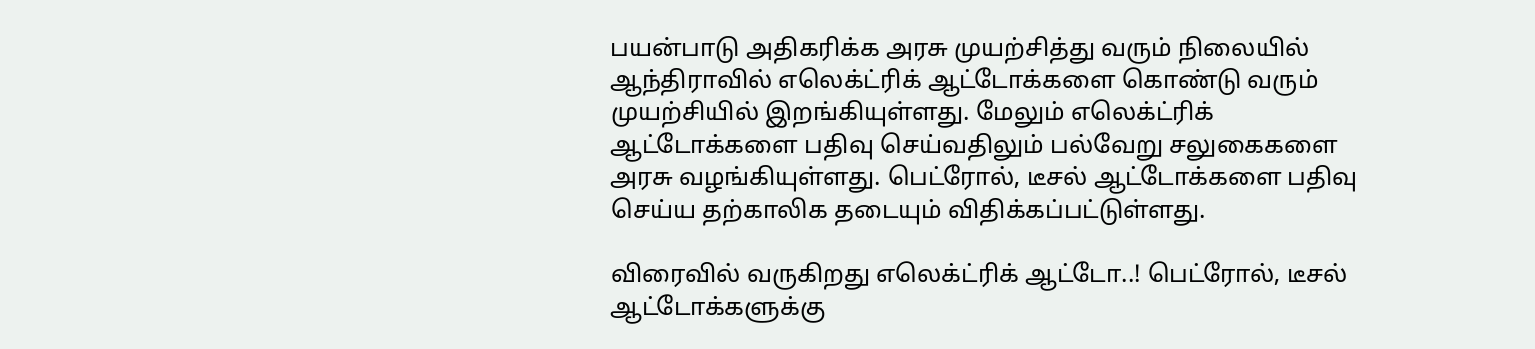பயன்பாடு அதிகரிக்க அரசு முயற்சித்து வரும் நிலையில் ஆந்திராவில் எலெக்ட்ரிக் ஆட்டோக்களை கொண்டு வரும் முயற்சியில் இறங்கியுள்ளது. மேலும் எலெக்ட்ரிக் ஆட்டோக்களை பதிவு செய்வதிலும் பல்வேறு சலுகைகளை அரசு வழங்கியுள்ளது. பெட்ரோல், டீசல் ஆட்டோக்களை பதிவு செய்ய தற்காலிக தடையும் விதிக்கப்பட்டுள்ளது.

விரைவில் வருகிறது எலெக்ட்ரிக் ஆட்டோ..! பெட்ரோல், டீசல் ஆட்டோக்களுக்கு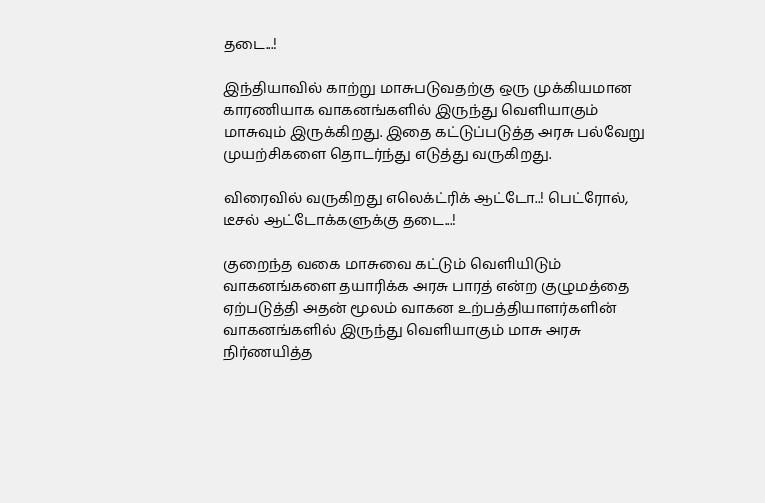தடை...!

இந்தியாவில் காற்று மாசுபடுவதற்கு ஒரு முக்கியமான காரணியாக வாகனங்களில் இருந்து வெளியாகும் மாசுவும் இருக்கிறது. இதை கட்டுப்படுத்த அரசு பல்வேறு முயற்சிகளை தொடர்ந்து எடுத்து வருகிறது.

விரைவில் வருகிறது எலெக்ட்ரிக் ஆட்டோ..! பெட்ரோல், டீசல் ஆட்டோக்களுக்கு தடை...!

குறைந்த வகை மாசுவை கட்டும் வெளியிடும் வாகனங்களை தயாரிக்க அரசு பாரத் என்ற குழுமத்தை ஏற்படுத்தி அதன் மூலம் வாகன உற்பத்தியாளர்களின் வாகனங்களில் இருந்து வெளியாகும் மாசு அரசு நிர்ணயித்த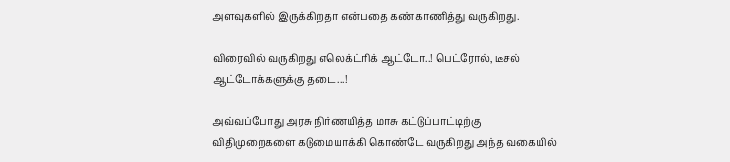அளவுகளில் இருக்கிறதா என்பதை கண்காணித்து வருகிறது.

விரைவில் வருகிறது எலெக்ட்ரிக் ஆட்டோ..! பெட்ரோல், டீசல் ஆட்டோக்களுக்கு தடை...!

அவ்வப்போது அரசு நிர்ணயித்த மாசு கட்டுப்பாட்டிற்கு விதிமுறைகளை கடுமையாக்கி கொண்டே வருகிறது அந்த வகையில்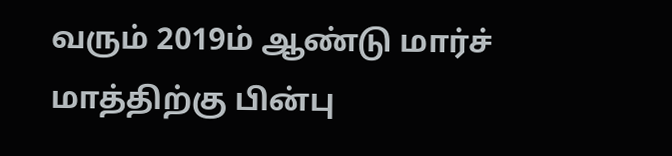வரும் 2019ம் ஆண்டு மார்ச் மாத்திற்கு பின்பு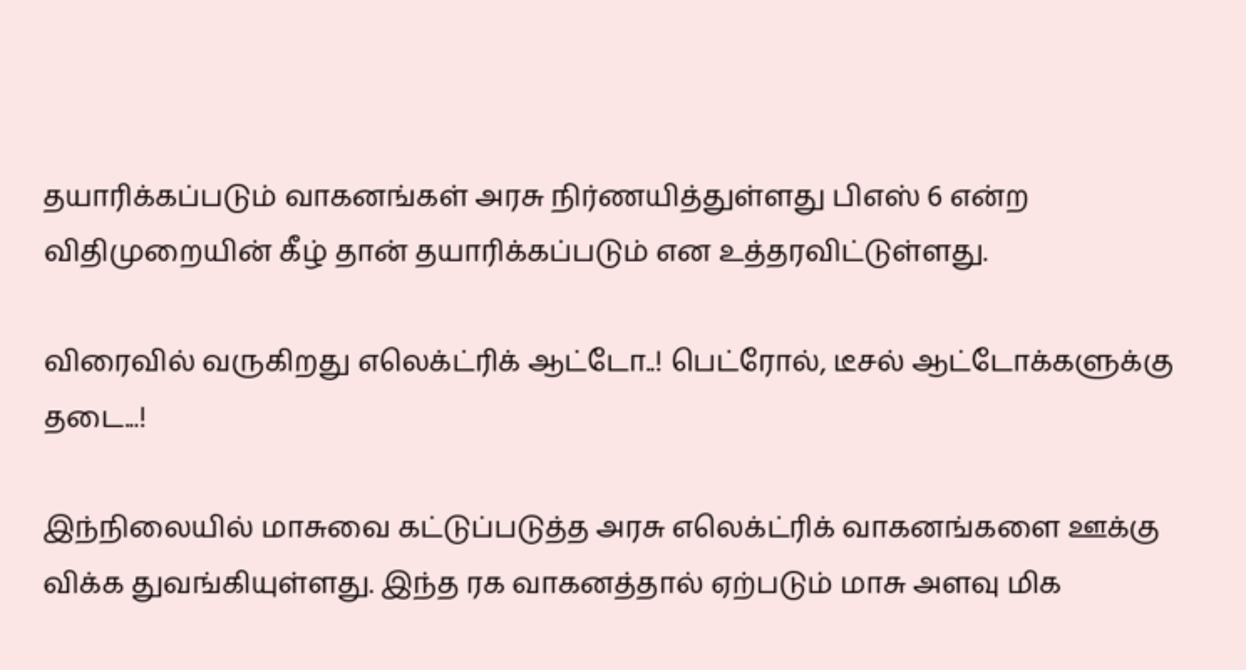தயாரிக்கப்படும் வாகனங்கள் அரசு நிர்ணயித்துள்ளது பிஎஸ் 6 என்ற விதிமுறையின் கீழ் தான் தயாரிக்கப்படும் என உத்தரவிட்டுள்ளது.

விரைவில் வருகிறது எலெக்ட்ரிக் ஆட்டோ..! பெட்ரோல், டீசல் ஆட்டோக்களுக்கு தடை...!

இந்நிலையில் மாசுவை கட்டுப்படுத்த அரசு எலெக்ட்ரிக் வாகனங்களை ஊக்கு விக்க துவங்கியுள்ளது. இந்த ரக வாகனத்தால் ஏற்படும் மாசு அளவு மிக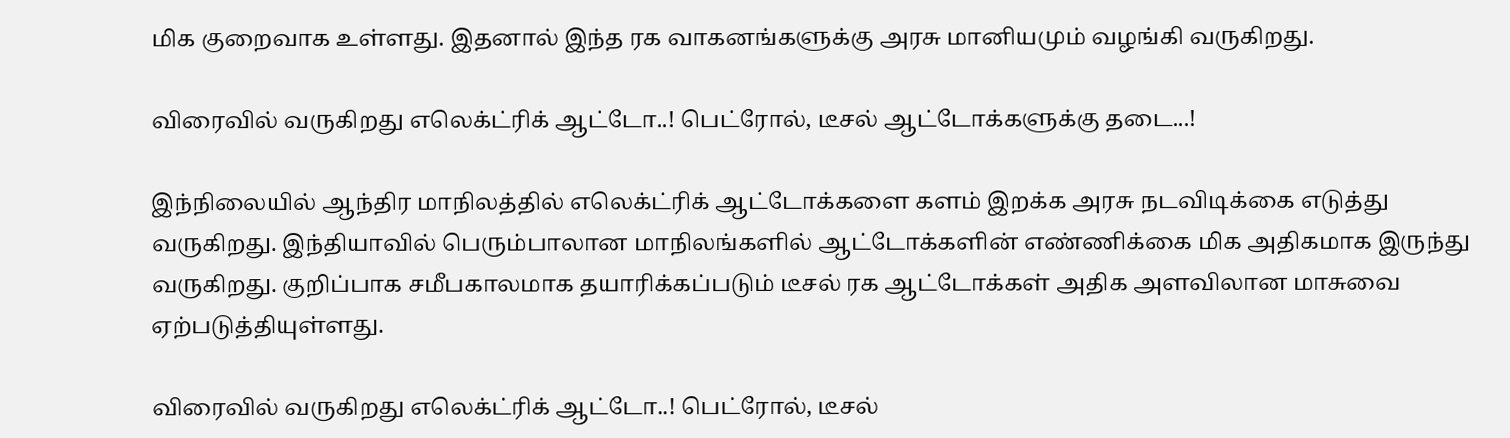மிக குறைவாக உள்ளது. இதனால் இந்த ரக வாகனங்களுக்கு அரசு மானியமும் வழங்கி வருகிறது.

விரைவில் வருகிறது எலெக்ட்ரிக் ஆட்டோ..! பெட்ரோல், டீசல் ஆட்டோக்களுக்கு தடை...!

இந்நிலையில் ஆந்திர மாநிலத்தில் எலெக்ட்ரிக் ஆட்டோக்களை களம் இறக்க அரசு நடவிடிக்கை எடுத்து வருகிறது. இந்தியாவில் பெரும்பாலான மாநிலங்களில் ஆட்டோக்களின் எண்ணிக்கை மிக அதிகமாக இருந்து வருகிறது. குறிப்பாக சமீபகாலமாக தயாரிக்கப்படும் டீசல் ரக ஆட்டோக்கள் அதிக அளவிலான மாசுவை ஏற்படுத்தியுள்ளது.

விரைவில் வருகிறது எலெக்ட்ரிக் ஆட்டோ..! பெட்ரோல், டீசல்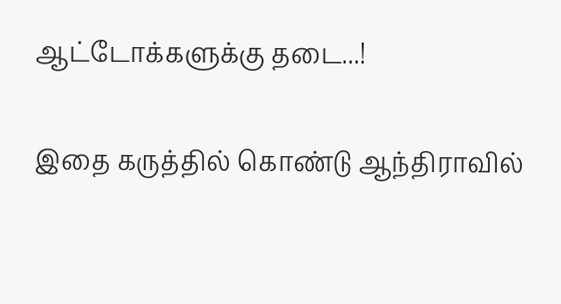ஆட்டோக்களுக்கு தடை...!

இதை கருத்தில் கொண்டு ஆந்திராவில்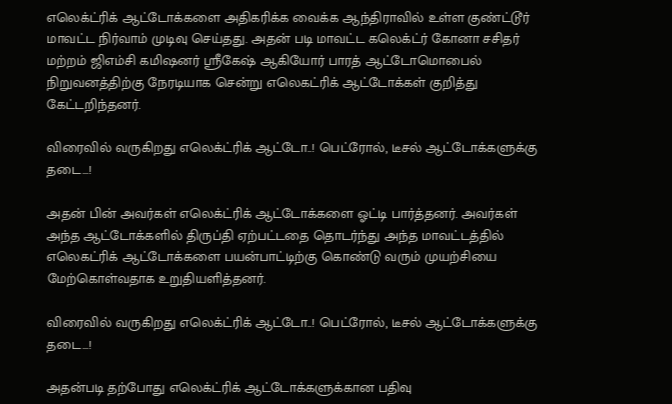எலெக்ட்ரிக் ஆட்டோக்களை அதிகரிக்க வைக்க ஆந்திராவில் உள்ள குண்ட்டூர் மாவட்ட நிர்வாம் முடிவு செய்தது. அதன் படி மாவட்ட கலெக்ட்ர் கோனா சசிதர் மற்றம் ஜிஎம்சி கமிஷனர் ஸ்ரீகேஷ் ஆகியோர் பாரத் ஆட்டோமொபைல் நிறுவனத்திற்கு நேரடியாக சென்று எலெகட்ரிக் ஆட்டோக்கள் குறித்து கேட்டறிந்தனர்.

விரைவில் வருகிறது எலெக்ட்ரிக் ஆட்டோ..! பெட்ரோல், டீசல் ஆட்டோக்களுக்கு தடை...!

அதன் பின் அவர்கள் எலெக்ட்ரிக் ஆட்டோக்களை ஓட்டி பார்த்தனர். அவர்கள் அந்த ஆட்டோக்களில் திருப்தி ஏற்பட்டதை தொடர்ந்து அந்த மாவட்டத்தில் எலெகட்ரிக் ஆட்டோக்களை பயன்பாட்டிற்கு கொண்டு வரும் முயற்சியை மேற்கொள்வதாக உறுதியளித்தனர்.

விரைவில் வருகிறது எலெக்ட்ரிக் ஆட்டோ..! பெட்ரோல், டீசல் ஆட்டோக்களுக்கு தடை...!

அதன்படி தற்போது எலெக்ட்ரிக் ஆட்டோக்களுக்கான பதிவு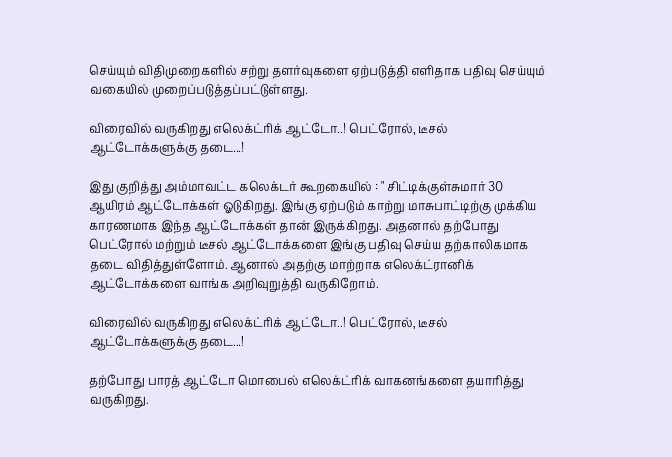செய்யும் விதிமுறைகளில் சற்று தளர்வுகளை ஏற்படுத்தி எளிதாக பதிவு செய்யும் வகையில் முறைப்படுத்தப்பட்டுள்ளது.

விரைவில் வருகிறது எலெக்ட்ரிக் ஆட்டோ..! பெட்ரோல், டீசல் ஆட்டோக்களுக்கு தடை...!

இது குறித்து அம்மாவட்ட கலெக்டர் கூறகையில் : " சிட்டிக்குள்சுமார் 30 ஆயிரம் ஆட்டோக்கள் ஓடுகிறது. இங்கு ஏற்படும் காற்று மாசுபாட்டிற்கு முக்கிய காரணமாக இந்த ஆட்டோக்கள் தான் இருக்கிறது. அதனால் தற்போது பெட்ரோல் மற்றும் டீசல் ஆட்டோக்களை இங்கு பதிவு செய்ய தற்காலிகமாக தடை விதித்துள்ளோம். ஆனால் அதற்கு மாற்றாக எலெக்ட்ரானிக் ஆட்டோக்களை வாங்க அறிவுறுத்தி வருகிறோம்.

விரைவில் வருகிறது எலெக்ட்ரிக் ஆட்டோ..! பெட்ரோல், டீசல் ஆட்டோக்களுக்கு தடை...!

தற்போது பாரத் ஆட்டோ மொபைல் எலெக்ட்ரிக் வாகனங்களை தயாரித்து வருகிறது.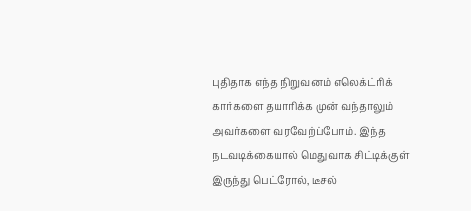புதிதாக எந்த நிறுவனம் எலெக்ட்ரிக் கார்களை தயாரிக்க முன் வந்தாலும் அவர்களை வரவேற்ப்போம். இந்த நடவடிக்கையால் மெதுவாக சிட்டிக்குள் இருந்து பெட்ரோல், டீசல்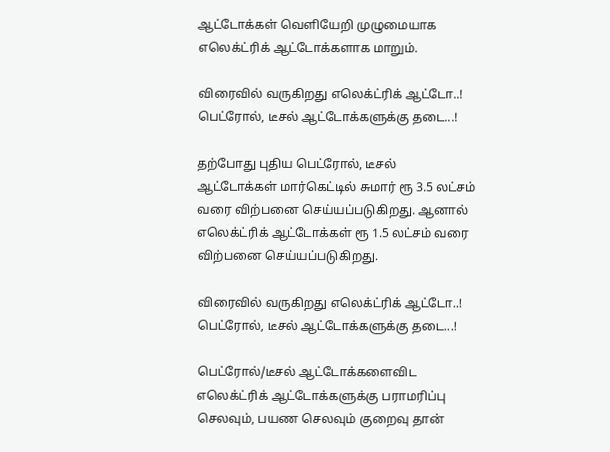ஆட்டோக்கள் வெளியேறி முழுமையாக எலெக்ட்ரிக் ஆட்டோக்களாக மாறும்.

விரைவில் வருகிறது எலெக்ட்ரிக் ஆட்டோ..! பெட்ரோல், டீசல் ஆட்டோக்களுக்கு தடை...!

தற்போது புதிய பெட்ரோல், டீசல் ஆட்டோக்கள் மார்கெட்டில் சுமார் ரூ 3.5 லட்சம் வரை விற்பனை செய்யப்படுகிறது. ஆனால் எலெக்ட்ரிக் ஆட்டோக்கள் ரூ 1.5 லட்சம் வரை விற்பனை செய்யப்படுகிறது.

விரைவில் வருகிறது எலெக்ட்ரிக் ஆட்டோ..! பெட்ரோல், டீசல் ஆட்டோக்களுக்கு தடை...!

பெட்ரோல்/டீசல் ஆட்டோக்களைவிட எலெக்ட்ரிக் ஆட்டோக்களுக்கு பராமரிப்பு செலவும், பயண செலவும் குறைவு தான்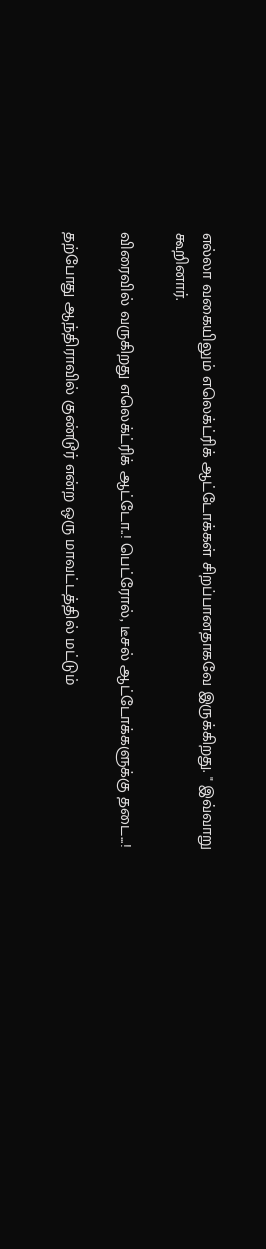எல்லா வகையிலும் எலெக்ட்ரிக் ஆட்டோக்கள் சிறப்பானதாகவே இருக்கிறது. " இவ்வாறு கூறினார்.

விரைவில் வருகிறது எலெக்ட்ரிக் ஆட்டோ..! பெட்ரோல், டீசல் ஆட்டோக்களுக்கு தடை...!

தற்போது ஆந்திராவில் குண்டூர் என்ற ஒரு மாவட்டத்தில் மட்டும்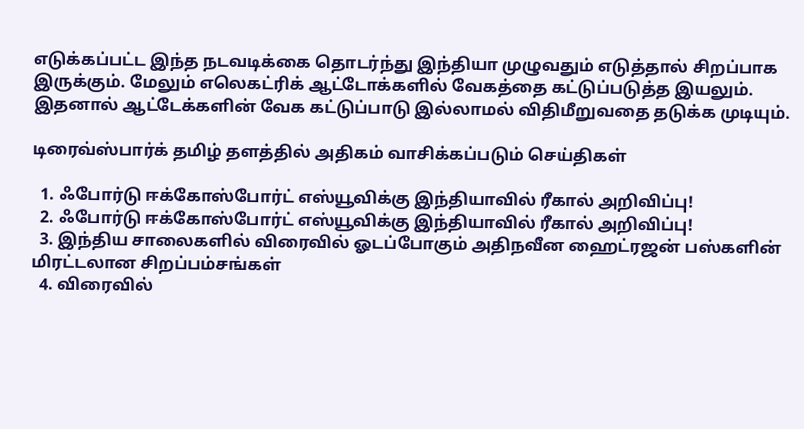எடுக்கப்பட்ட இந்த நடவடிக்கை தொடர்ந்து இந்தியா முழுவதும் எடுத்தால் சிறப்பாக இருக்கும். மேலும் எலெகட்ரிக் ஆட்டோக்களில் வேகத்தை கட்டுப்படுத்த இயலும். இதனால் ஆட்டேக்களின் வேக கட்டுப்பாடு இல்லாமல் விதிமீறுவதை தடுக்க முடியும்.

டிரைவ்ஸ்பார்க் தமிழ் தளத்தில் அதிகம் வாசிக்கப்படும் செய்திகள்

  1. ஃபோர்டு ஈக்கோஸ்போர்ட் எஸ்யூவிக்கு இந்தியாவில் ரீகால் அறிவிப்பு!
  2. ஃபோர்டு ஈக்கோஸ்போர்ட் எஸ்யூவிக்கு இந்தியாவில் ரீகால் அறிவிப்பு!
  3. இந்திய சாலைகளில் விரைவில் ஓடப்போகும் அதிநவீன ஹைட்ரஜன் பஸ்களின் மிரட்டலான சிறப்பம்சங்கள்
  4. விரைவில்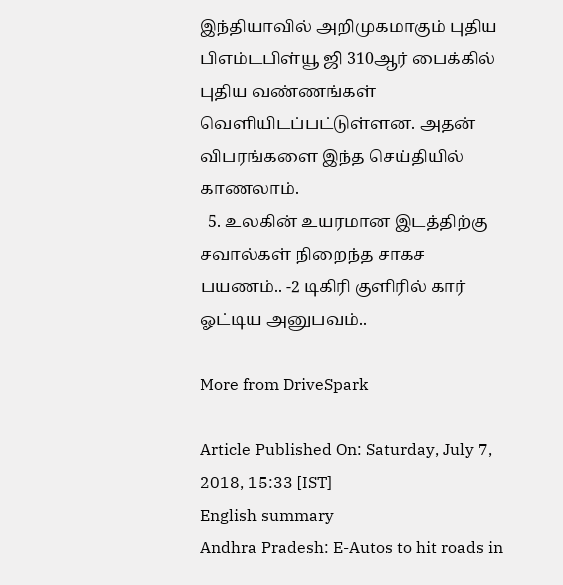இந்தியாவில் அறிமுகமாகும் புதிய பிஎம்டபிள்யூ ஜி 310ஆர் பைக்கில் புதிய வண்ணங்கள் வெளியிடப்பட்டுள்ளன. அதன் விபரங்களை இந்த செய்தியில் காணலாம்.
  5. உலகின் உயரமான இடத்திற்கு சவால்கள் நிறைந்த சாகச பயணம்.. -2 டிகிரி குளிரில் கார் ஓட்டிய அனுபவம்..

More from DriveSpark

Article Published On: Saturday, July 7, 2018, 15:33 [IST]
English summary
Andhra Pradesh: E-Autos to hit roads in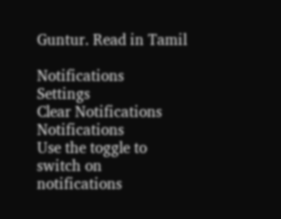Guntur. Read in Tamil

Notifications
Settings
Clear Notifications
Notifications
Use the toggle to switch on notifications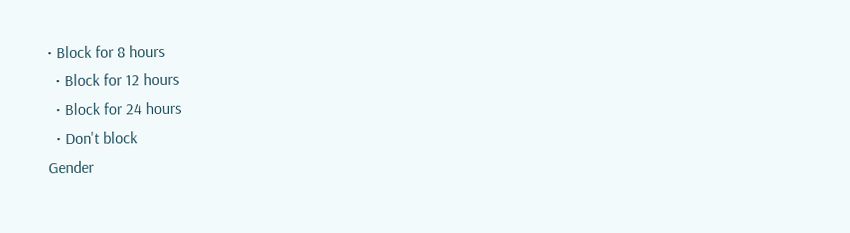• Block for 8 hours
  • Block for 12 hours
  • Block for 24 hours
  • Don't block
Gender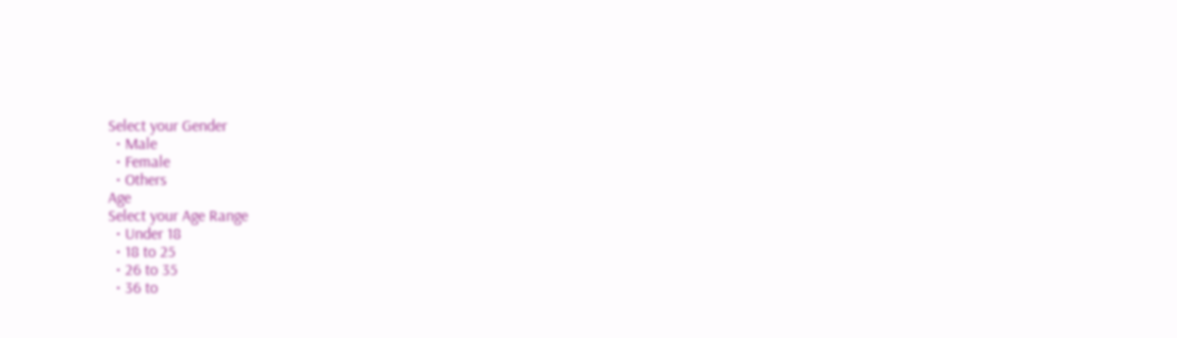Select your Gender
  • Male
  • Female
  • Others
Age
Select your Age Range
  • Under 18
  • 18 to 25
  • 26 to 35
  • 36 to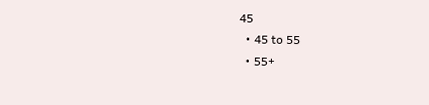45
  • 45 to 55
  • 55+